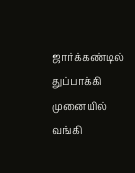ஜார்க்கண்டில் துப்பாக்கி முனையில் வங்கி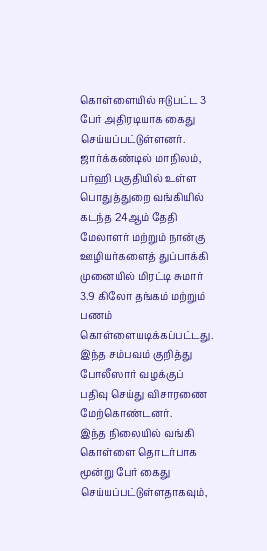கொள்ளையில் ஈடுபட்ட 3 பேர் அதிரடியாக கைது செய்யப்பட்டுள்ளனர்.
ஜார்க்கண்டில் மாநிலம், பர்ஹி பகுதியில் உள்ள பொதுத்துறை வங்கியில் கடந்த 24ஆம் தேதி மேலாளர் மற்றும் நான்கு ஊழியர்களைத் துப்பாக்கி முனையில் மிரட்டி சுமார் 3.9 கிலோ தங்கம் மற்றும் பணம் கொள்ளையடிக்கப்பட்டது. இந்த சம்பவம் குறித்து போலீஸார் வழக்குப் பதிவு செய்து விசாரணை மேற்கொண்டனர்.
இந்த நிலையில் வங்கி கொள்ளை தொடர்பாக மூன்று பேர் கைது செய்யப்பட்டுள்ளதாகவும்,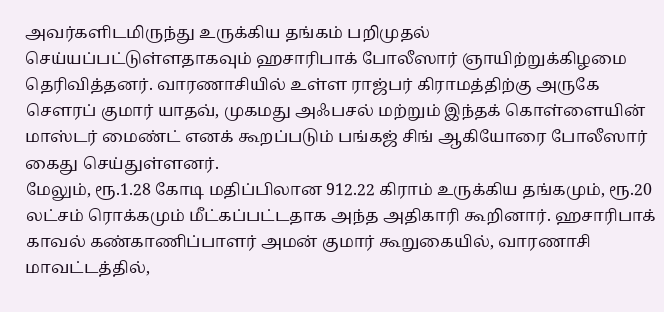அவர்களிடமிருந்து உருக்கிய தங்கம் பறிமுதல் செய்யப்பட்டுள்ளதாகவும் ஹசாரிபாக் போலீஸார் ஞாயிற்றுக்கிழமை தெரிவித்தனர். வாரணாசியில் உள்ள ராஜ்பர் கிராமத்திற்கு அருகே சௌரப் குமார் யாதவ், முகமது அஃபசல் மற்றும் இந்தக் கொள்ளையின் மாஸ்டர் மைண்ட் எனக் கூறப்படும் பங்கஜ் சிங் ஆகியோரை போலீஸார் கைது செய்துள்ளனர்.
மேலும், ரூ.1.28 கோடி மதிப்பிலான 912.22 கிராம் உருக்கிய தங்கமும், ரூ.20 லட்சம் ரொக்கமும் மீட்கப்பட்டதாக அந்த அதிகாரி கூறினார். ஹசாரிபாக் காவல் கண்காணிப்பாளர் அமன் குமார் கூறுகையில், வாரணாசி மாவட்டத்தில்,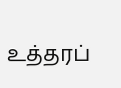உத்தரப்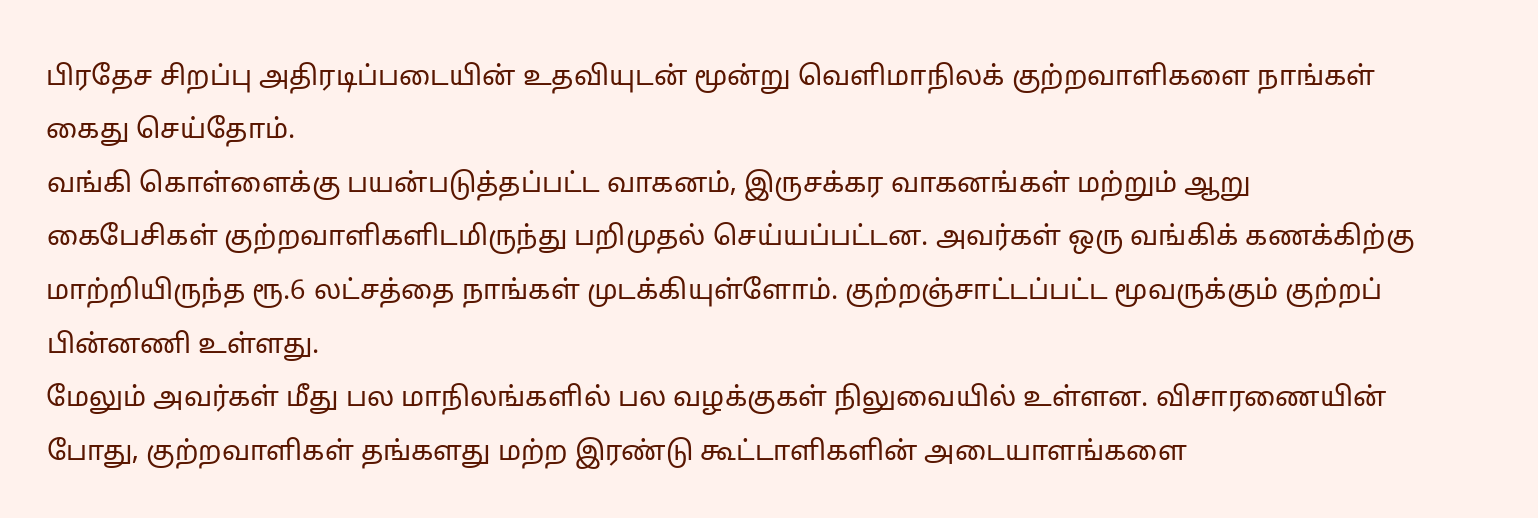பிரதேச சிறப்பு அதிரடிப்படையின் உதவியுடன் மூன்று வெளிமாநிலக் குற்றவாளிகளை நாங்கள் கைது செய்தோம்.
வங்கி கொள்ளைக்கு பயன்படுத்தப்பட்ட வாகனம், இருசக்கர வாகனங்கள் மற்றும் ஆறு கைபேசிகள் குற்றவாளிகளிடமிருந்து பறிமுதல் செய்யப்பட்டன. அவர்கள் ஒரு வங்கிக் கணக்கிற்கு மாற்றியிருந்த ரூ.6 லட்சத்தை நாங்கள் முடக்கியுள்ளோம். குற்றஞ்சாட்டப்பட்ட மூவருக்கும் குற்றப் பின்னணி உள்ளது.
மேலும் அவர்கள் மீது பல மாநிலங்களில் பல வழக்குகள் நிலுவையில் உள்ளன. விசாரணையின் போது, குற்றவாளிகள் தங்களது மற்ற இரண்டு கூட்டாளிகளின் அடையாளங்களை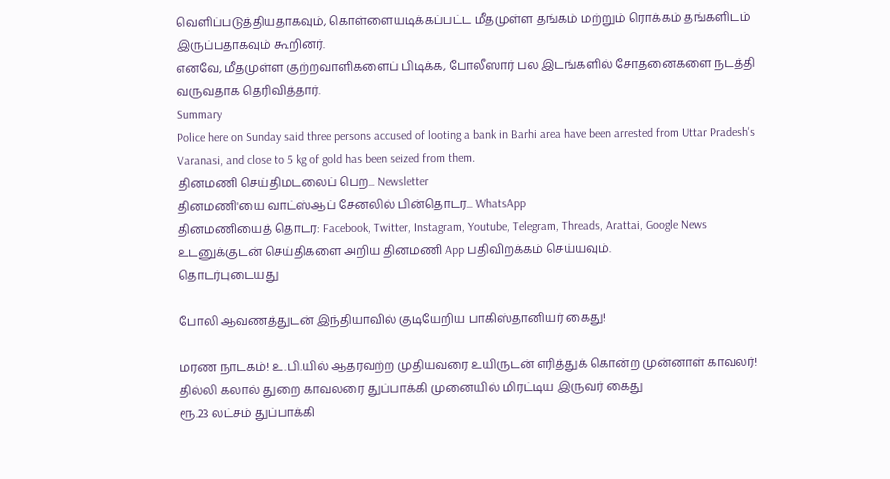வெளிப்படுத்தியதாகவும், கொள்ளையடிக்கப்பட்ட மீதமுள்ள தங்கம் மற்றும் ரொக்கம் தங்களிடம் இருப்பதாகவும் கூறினர்.
எனவே, மீதமுள்ள குற்றவாளிகளைப் பிடிக்க, போலீஸார் பல இடங்களில் சோதனைகளை நடத்தி வருவதாக தெரிவித்தார்.
Summary
Police here on Sunday said three persons accused of looting a bank in Barhi area have been arrested from Uttar Pradesh's Varanasi, and close to 5 kg of gold has been seized from them.
தினமணி செய்திமடலைப் பெற... Newsletter
தினமணி'யை வாட்ஸ்ஆப் சேனலில் பின்தொடர... WhatsApp
தினமணியைத் தொடர: Facebook, Twitter, Instagram, Youtube, Telegram, Threads, Arattai, Google News
உடனுக்குடன் செய்திகளை அறிய தினமணி App பதிவிறக்கம் செய்யவும்.
தொடர்புடையது

போலி ஆவணத்துடன் இந்தியாவில் குடியேறிய பாகிஸ்தானியர் கைது!

மரண நாடகம்! உ.பி.யில் ஆதரவற்ற முதியவரை உயிருடன் எரித்துக் கொன்ற முன்னாள் காவலர்!
தில்லி கலால் துறை காவலரை துப்பாக்கி முனையில் மிரட்டிய இருவர் கைது
ரூ.23 லட்சம் துப்பாக்கி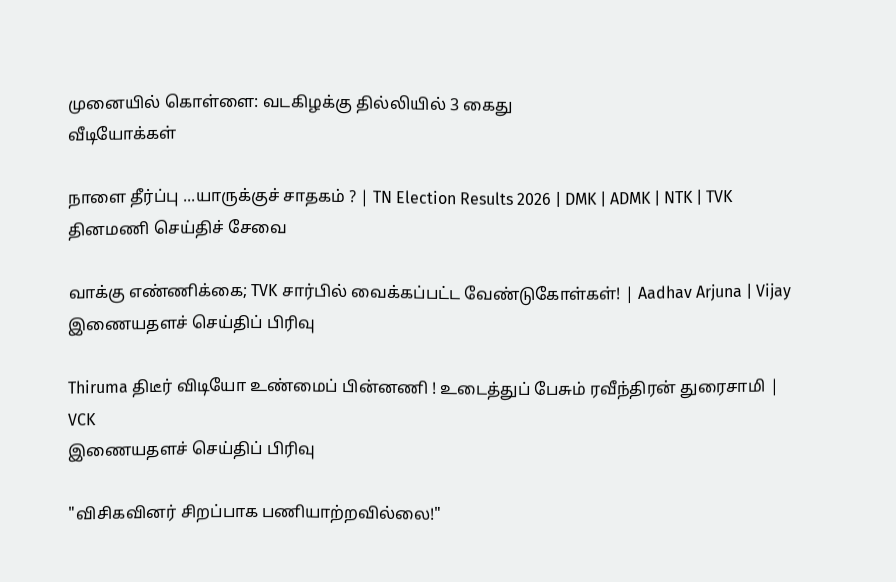முனையில் கொள்ளை: வடகிழக்கு தில்லியில் 3 கைது
வீடியோக்கள்

நாளை தீர்ப்பு ...யாருக்குச் சாதகம் ? | TN Election Results 2026 | DMK | ADMK | NTK | TVK
தினமணி செய்திச் சேவை

வாக்கு எண்ணிக்கை; TVK சார்பில் வைக்கப்பட்ட வேண்டுகோள்கள்! | Aadhav Arjuna | Vijay
இணையதளச் செய்திப் பிரிவு

Thiruma திடீர் விடியோ உண்மைப் பின்னணி ! உடைத்துப் பேசும் ரவீந்திரன் துரைசாமி | VCK
இணையதளச் செய்திப் பிரிவு

"விசிகவினர் சிறப்பாக பணியாற்றவில்லை!"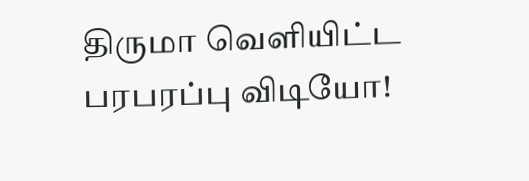திருமா வெளியிட்ட பரபரப்பு விடியோ!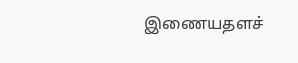இணையதளச்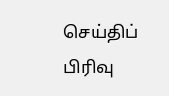செய்திப் பிரிவு